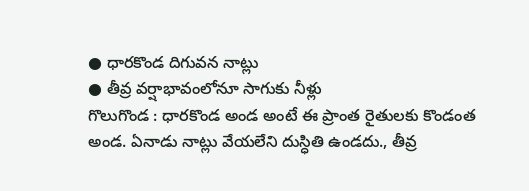● ధారకొండ దిగువన నాట్లు
● తీవ్ర వర్షాభావంలోనూ సాగుకు నీళ్లు
గొలుగొండ : ధారకొండ అండ అంటే ఈ ప్రాంత రైతులకు కొండంత అండ. ఏనాడు నాట్లు వేయలేని దుస్ధితి ఉండదు., తీవ్ర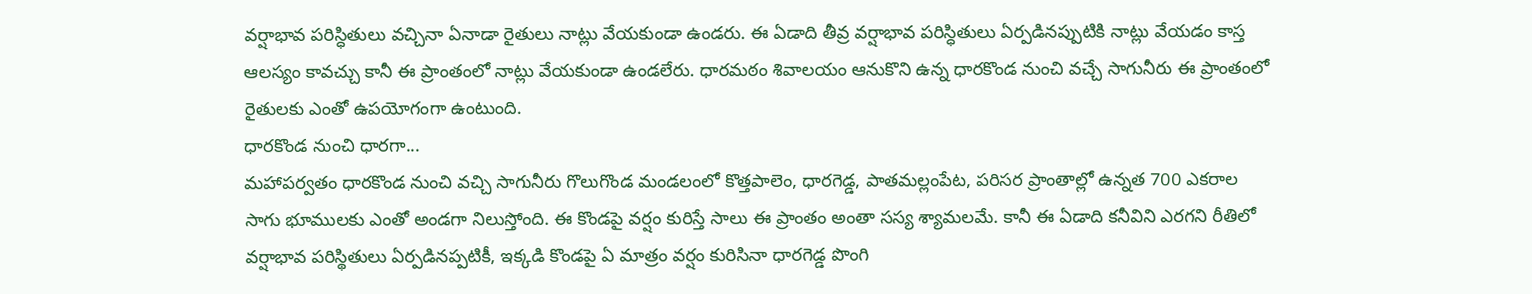వర్షాభావ పరిస్ధితులు వచ్చినా ఏనాడా రైతులు నాట్లు వేయకుండా ఉండరు. ఈ ఏడాది తీవ్ర వర్షాభావ పరిస్ధితులు ఏర్పడినప్పుటికి నాట్లు వేయడం కాస్త ఆలస్యం కావచ్చు కానీ ఈ ప్రాంతంలో నాట్లు వేయకుండా ఉండలేరు. ధారమఠం శివాలయం ఆనుకొని ఉన్న ధారకొండ నుంచి వచ్చే సాగునీరు ఈ ప్రాంతంలో రైతులకు ఎంతో ఉపయోగంగా ఉంటుంది.
ధారకొండ నుంచి ధారగా...
మహాపర్వతం ధారకొండ నుంచి వచ్చి సాగునీరు గొలుగొండ మండలంలో కొత్తపాలెం, ధారగెడ్డ, పాతమల్లంపేట, పరిసర ప్రాంతాల్లో ఉన్నత 700 ఎకరాల సాగు భూములకు ఎంతో అండగా నిలుస్తోంది. ఈ కొండపై వర్షం కురిస్తే సాలు ఈ ప్రాంతం అంతా సస్య శ్యామలమే. కానీ ఈ ఏడాది కనీవిని ఎరగని రీతిలో వర్షాభావ పరిస్థితులు ఏర్పడినప్పటికీ, ఇక్కడి కొండపై ఏ మాత్రం వర్షం కురిసినా ధారగెడ్డ పొంగి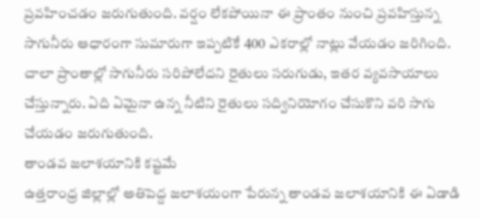ప్రవహించడం జరుగుతుంది. వర్షం లేకపోయినా ఈ ప్రాంతం నుంచి ప్రవహిస్తున్న సాగునీరు ఆధారంగా సుమారుగా ఇప్పటికే 400 ఎకరాల్లో నాట్లు వేయడం జరిగింది. చాలా ప్రాంతాల్లో సాగునీరు సరిపోలేదని రైతులు సరుగుడు, ఇతర వ్యవసాయాలు చేస్తున్నారు. ఏది ఏమైనా ఉన్న నీటిని రైతులు సద్వినియోగం చేసుకొని వరి సాగు చేయడం జరుగుతుంది.
తాండవ జలాశయానికి కష్టమే
ఉత్తరాంధ్ర జిల్లాల్లో అతిపెద్ద జలాశయంగా పేరున్న తాండవ జలాశయానికి ఈ ఏడాడి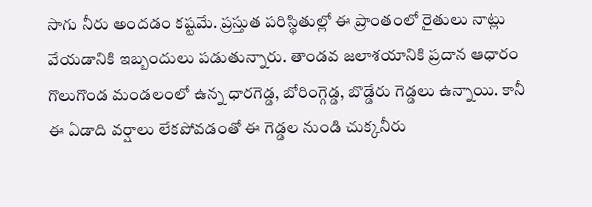సాగు నీరు అందడం కష్టమే. ప్రస్తుత పరిస్థితుల్లో ఈ ప్రాంతంలో రైతులు నాట్లు వేయడానికి ఇబ్బందులు పడుతున్నారు. తాండవ జలాశయానికి ప్రదాన ఆధారం గొలుగొండ మండలంలో ఉన్న ధారగెడ్డ, బోరింగ్గెడ్డ, బొడ్డేరు గెడ్డలు ఉన్నాయి. కానీ ఈ ఏడాది వర్షాలు లేకపోవడంతో ఈ గెడ్డల నుండి చుక్కనీరు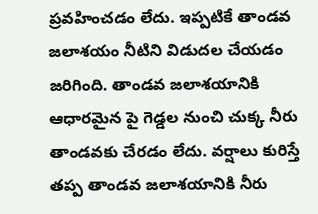ప్రవహించడం లేదు. ఇప్పటికే తాండవ జలాశయం నీటిని విడుదల చేయడం జరిగింది. తాండవ జలాశయానికి ఆధారమైన పై గెడ్డల నుంచి చుక్క నీరు తాండవకు చేరడం లేదు. వర్షాలు కురిస్తే తప్ప తాండవ జలాశయానికి నీరు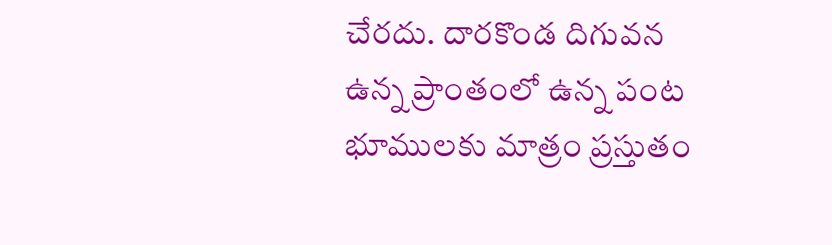చేరదు. దారకొండ దిగువన ఉన్న ప్రాంతంలో ఉన్న పంట భూములకు మాత్రం ప్రస్తుతం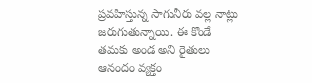ప్రవహిస్తున్న సాగునీరు వల్ల నాట్లు జరుగుతున్నాయి. ఈ కొండే తమకు అండ అని రైతులు ఆనందం వ్యక్తం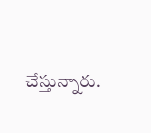చేస్తున్నారు.